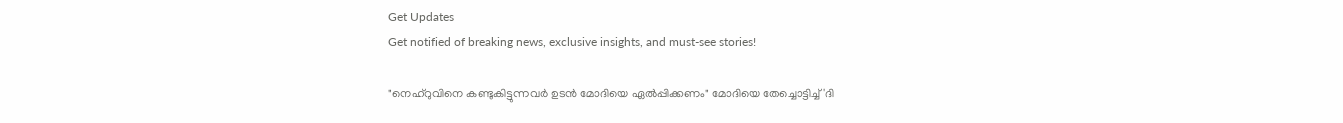Get Updates
Get notified of breaking news, exclusive insights, and must-see stories!

"നെഹ്റുവിനെ കണ്ടുകിട്ടുന്നവര്‍ ഉടന്‍ മോദിയെ ഏല്‍പ്പിക്കണം" മോദിയെ തേച്ചൊട്ടിച്ച് 'ദി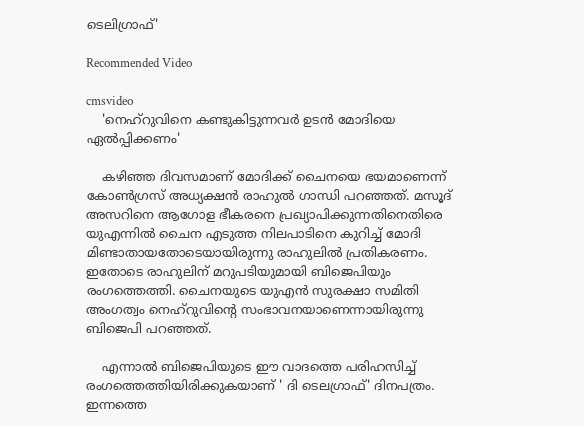ടെലിഗ്രാഫ്'

Recommended Video

cmsvideo
    'നെഹ്റുവിനെ കണ്ടുകിട്ടുന്നവര്‍ ഉടന്‍ മോദിയെ ഏല്‍പ്പിക്കണം'

    കഴിഞ്ഞ ദിവസമാണ് മോദിക്ക് ചൈനയെ ഭയമാണെന്ന് കോണ്‍ഗ്രസ് അധ്യക്ഷന്‍ രാഹുല്‍ ഗാന്ധി പറഞ്ഞത്. മസൂദ് അസറിനെ ആഗോള ഭീകരനെ പ്രഖ്യാപിക്കുന്നതിനെതിരെ യുഎന്നില്‍ ചൈന എടുത്ത നിലപാടിനെ കുറിച്ച് മോദി മിണ്ടാതായതോടെയായിരുന്നു രാഹുലില്‍ പ്രതികരണം. ഇതോടെ രാഹുലിന് മറുപടിയുമായി ബിജെപിയും രംഗത്തെത്തി. ചൈനയുടെ യുഎന്‍ സുരക്ഷാ സമിതി അംഗത്വം നെഹ്റുവിന്‍റെ സംഭാവനയാണെന്നായിരുന്നു ബിജെപി പറഞ്ഞത്.

    എന്നാല്‍ ബിജെപിയുടെ ഈ വാദത്തെ പരിഹസിച്ച് രംഗത്തെത്തിയിരിക്കുകയാണ് ' ദി ടെലഗ്രാഫ്' ദിനപത്രം. ഇന്നത്തെ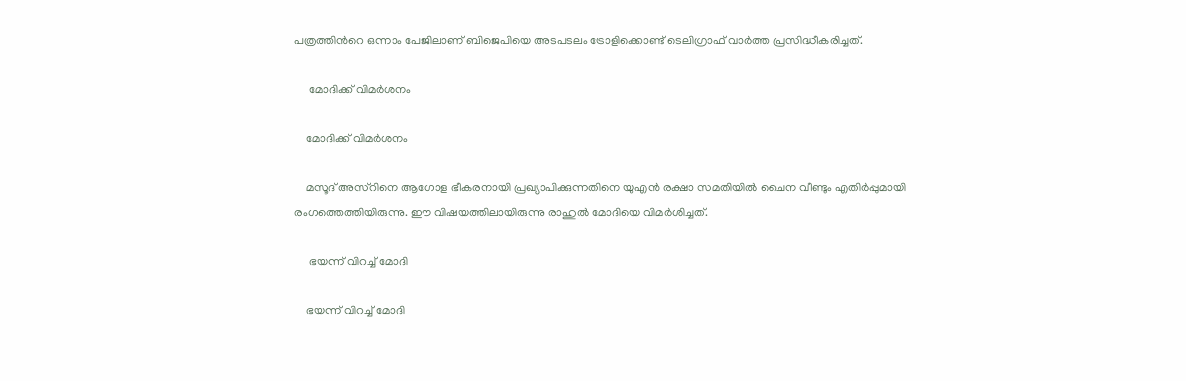പത്രത്തിന്‍റെ ഒന്നാം പേജിലാണ് ബിജെപിയെ അടപടലം ട്രോളിക്കൊണ്ട് ടെലിഗ്രാഫ് വാര്‍ത്ത പ്രസിദ്ധീകരിച്ചത്.

     മോദിക്ക് വിമര്‍ശനം

    മോദിക്ക് വിമര്‍ശനം

    മസൂദ് അസ്റിനെ ആഗോള ഭീകരനായി പ്രഖ്യാപിക്കുന്നതിനെ യുഎന്‍ രക്ഷാ സമതിയില്‍ ചൈന വീണ്ടും എതിര്‍പ്പുമായി രംഗത്തെത്തിയിരുന്നു. ഈ വിഷയത്തിലായിരുന്നു രാഹുല്‍ മോദിയെ വിമര്‍ശിച്ചത്.

     ഭയന്ന് വിറച്ച് മോദി

    ഭയന്ന് വിറച്ച് മോദി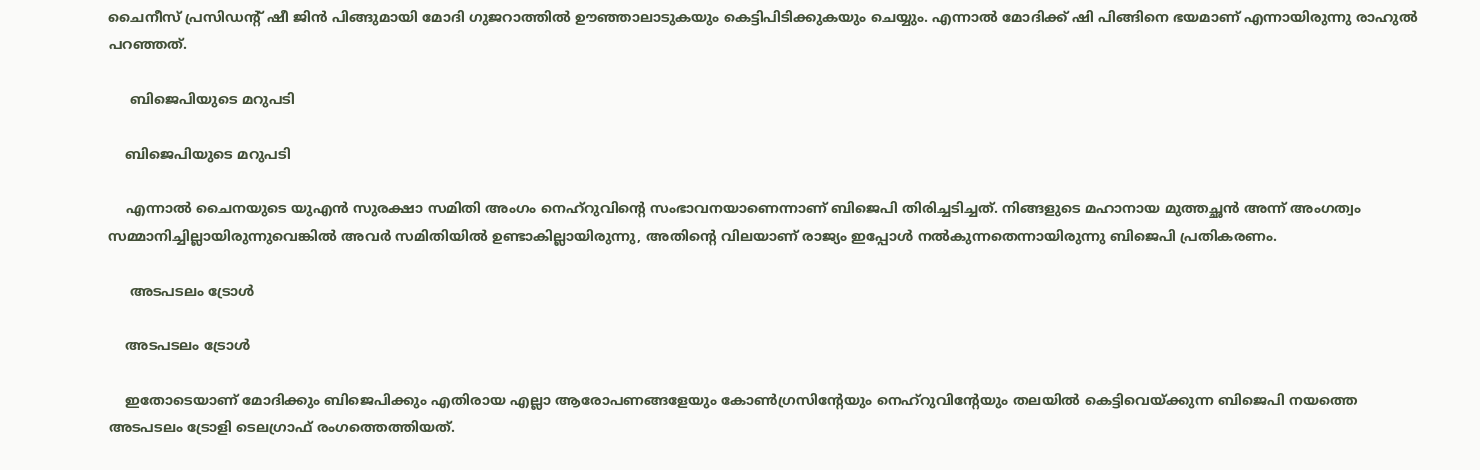ചൈനീസ് പ്രസിഡന്‍റ് ഷീ ജിന്‍ പിങ്ങുമായി മോദി ഗുജറാത്തില്‍ ഊഞ്ഞാലാടുകയും കെട്ടിപിടിക്കുകയും ചെയ്യും. എന്നാല്‍ മോദിക്ക് ഷി പിങ്ങിനെ ഭയമാണ് എന്നായിരുന്നു രാഹുല്‍ പറഞ്ഞത്.

     ബിജെപിയുടെ മറുപടി

    ബിജെപിയുടെ മറുപടി

    എന്നാല്‍ ചൈനയുടെ യുഎന്‍ സുരക്ഷാ സമിതി അംഗം നെഹ്റുവിന്‍റെ സംഭാവനയാണെന്നാണ് ബിജെപി തിരിച്ചടിച്ചത്. നിങ്ങളുടെ മഹാനായ മുത്തച്ഛന്‍ അന്ന് അംഗത്വം സമ്മാനിച്ചില്ലായിരുന്നുവെങ്കില്‍ അവര്‍ സമിതിയില്‍ ഉണ്ടാകില്ലായിരുന്നു, അതിന്‍റെ വിലയാണ് രാജ്യം ഇപ്പോള്‍ നല്‍കുന്നതെന്നായിരുന്നു ബിജെപി പ്രതികരണം.

     അടപടലം ട്രോള്‍

    അടപടലം ട്രോള്‍

    ഇതോടെയാണ് മോദിക്കും ബിജെപിക്കും എതിരായ എല്ലാ ആരോപണങ്ങളേയും കോണ്‍ഗ്രസിന്‍റേയും നെഹ്റുവിന്‍റേയും തലയില്‍ കെട്ടിവെയ്ക്കുന്ന ബിജെപി നയത്തെ അടപടലം ട്രോളി ടെലഗ്രാഫ് രംഗത്തെത്തിയത്.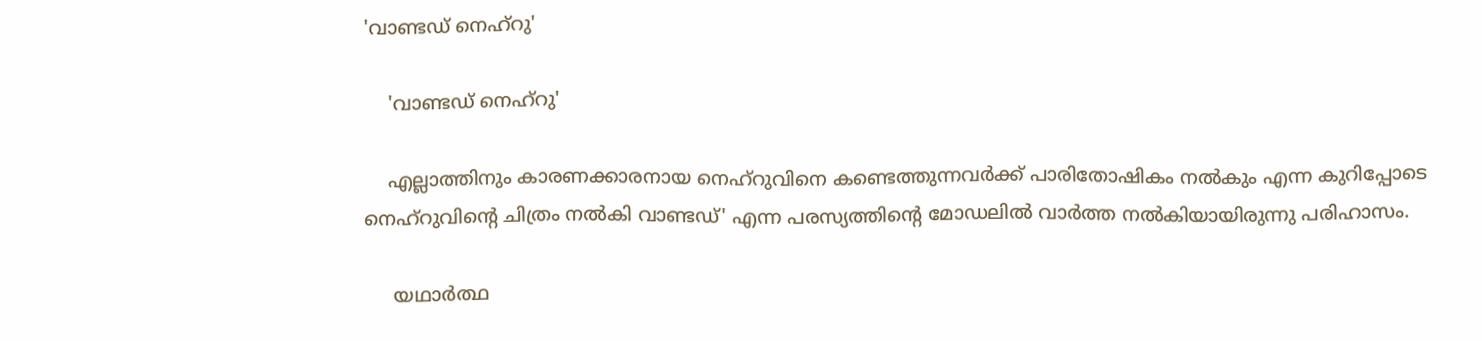'വാണ്ടഡ് നെഹ്റു'

    'വാണ്ടഡ് നെഹ്റു'

    എല്ലാത്തിനും കാരണക്കാരനായ നെഹ്റുവിനെ കണ്ടെത്തുന്നവര്‍ക്ക് പാരിതോഷികം നല്‍കും എന്ന കുറിപ്പോടെ നെഹ്റുവിന്‍റെ ചിത്രം നല്‍കി വാണ്ടഡ്' എന്ന പരസ്യത്തിന്‍റെ മോഡലില്‍ വാര്‍ത്ത നല്‍കിയായിരുന്നു പരിഹാസം.

     യഥാര്‍ത്ഥ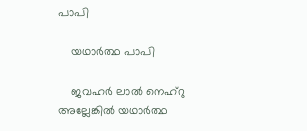പാപി

    യഥാര്‍ത്ഥ പാപി

    ജവഹര്‍ ലാല്‍ നെഹ്റു അല്ലേങ്കില്‍ യഥാര്‍ത്ഥ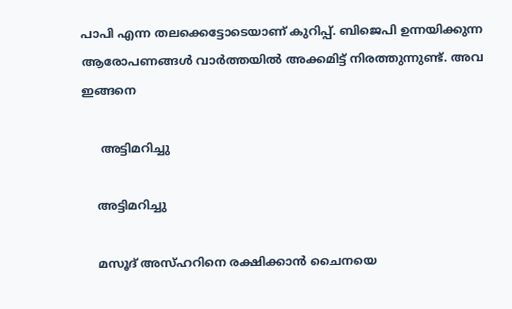പാപി എന്ന തലക്കെട്ടോടെയാണ് കുറിപ്പ്. ബിജെപി ഉന്നയിക്കുന്ന ആരോപണങ്ങള്‍ വാര്‍ത്തയില്‍ അക്കമിട്ട് നിരത്തുന്നുണ്ട്. അവ ഇങ്ങനെ

     അട്ടിമറിച്ചു

    അട്ടിമറിച്ചു

    മസൂദ് അസ്ഹറിനെ രക്ഷിക്കാന്‍ ചൈനയെ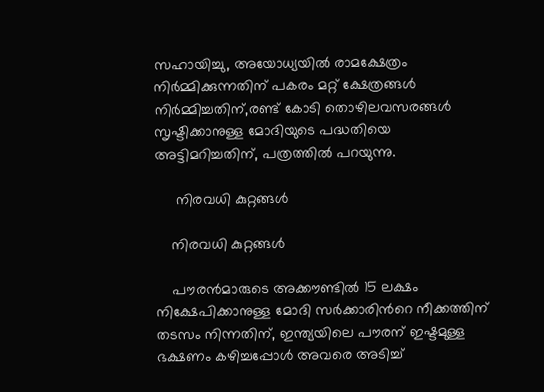സഹായിച്ചു, അയോധ്യയില്‍ രാമക്ഷേത്രം നിര്‍മ്മിക്കുന്നതിന് പകരം മറ്റ് ക്ഷേത്രങ്ങള്‍ നിര്‍മ്മിച്ചതിന്,രണ്ട് കോടി തൊഴിലവസരങ്ങള്‍ സൃഷ്ടിക്കാനുള്ള മോദിയുടെ പദ്ധതിയെ അട്ടിമറിച്ചതിന്, പത്രത്തില്‍ പറയുന്നു.

     നിരവധി കുറ്റങ്ങള്‍

    നിരവധി കുറ്റങ്ങള്‍

    പൗരന്‍മാരുടെ അക്കൗണ്ടില്‍ 15 ലക്ഷം നിക്ഷേപിക്കാനുള്ള മോദി സര്‍ക്കാരിന്‍റെ നീക്കത്തിന് തടസം നിന്നതിന്, ഇന്ത്യയിലെ പൗരന് ഇഷ്ടമുള്ള ഭക്ഷണം കഴിച്ചപ്പോള്‍ അവരെ അടിച്ച്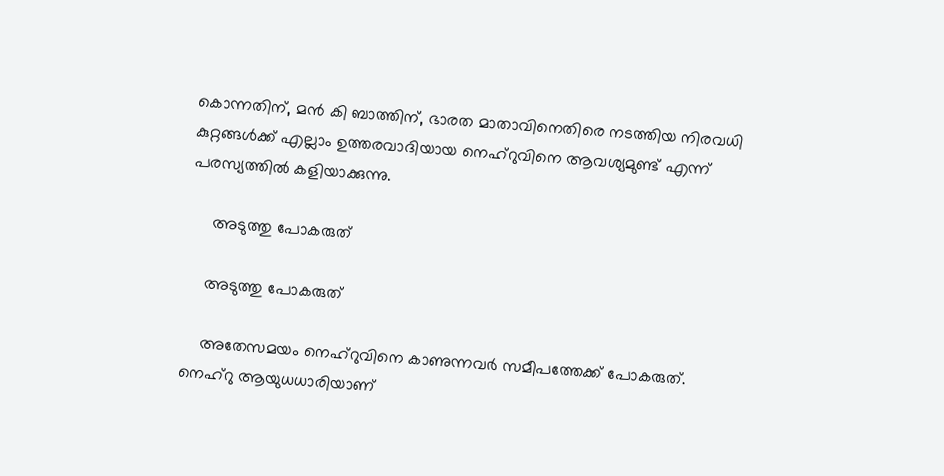കൊന്നതിന്, മന്‍ കി ബാത്തിന്, ഭാരത മാതാവിനെതിരെ നടത്തിയ നിരവധി കുറ്റങ്ങള്‍ക്ക് എല്ലാം ഉത്തരവാദിയായ നെഹ്റുവിനെ ആവശ്യമുണ്ട് എന്ന് പരസ്യത്തില്‍ കളിയാക്കുന്നു.

     അടുത്തു പോകരുത്

    അടുത്തു പോകരുത്

    അതേസമയം നെഹ്റുവിനെ കാണുന്നവര്‍ സമീപത്തേക്ക് പോകരുത്. നെഹ്റു ആയുധധാരിയാണ്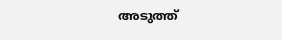അടുത്ത്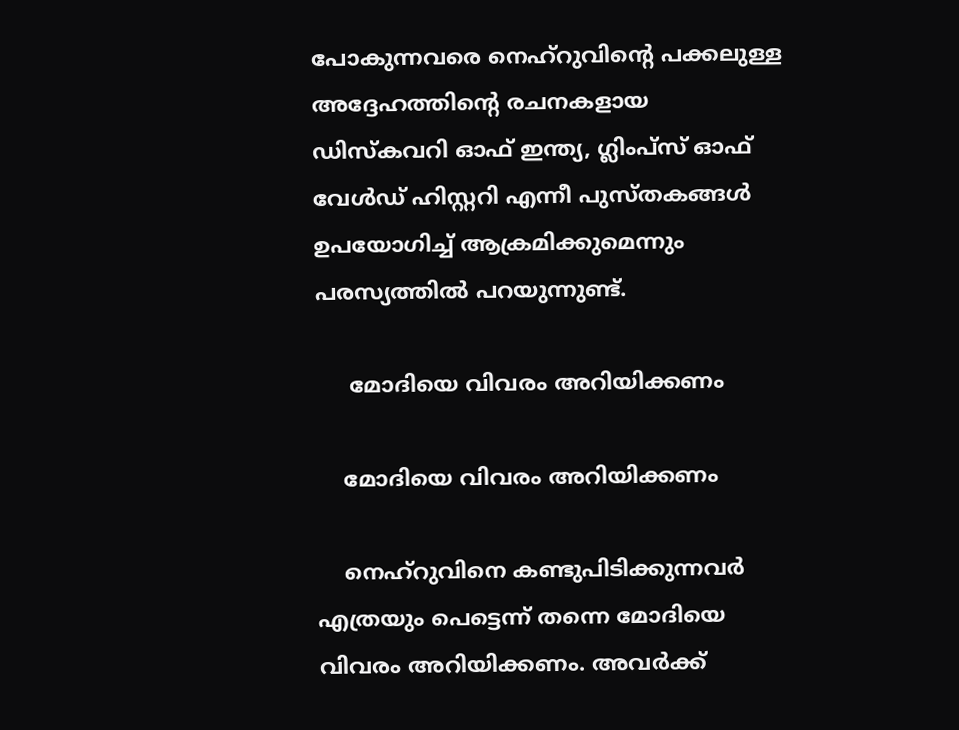പോകുന്നവരെ നെഹ്റുവിന്‍റെ പക്കലുള്ള അദ്ദേഹത്തിന്‍റെ രചനകളായ ഡിസ്കവറി ഓഫ് ഇന്ത്യ, ഗ്ലിംപ്സ് ഓഫ് വേള്‍ഡ് ഹിസ്റ്ററി എന്നീ പുസ്തകങ്ങള്‍ ഉപയോഗിച്ച് ആക്രമിക്കുമെന്നും പരസ്യത്തില്‍ പറയുന്നുണ്ട്.

     മോദിയെ വിവരം അറിയിക്കണം

    മോദിയെ വിവരം അറിയിക്കണം

    നെഹ്റുവിനെ കണ്ടുപിടിക്കുന്നവര്‍ എത്രയും പെട്ടെന്ന് തന്നെ മോദിയെ വിവരം അറിയിക്കണം. അവര്‍ക്ക്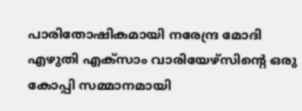പാരിതോഷികമായി നരേന്ദ്ര മോദി എഴുതി എക്സാം വാരിയേഴ്സിന്‍റെ ഒരു കോപ്പി സമ്മാനമായി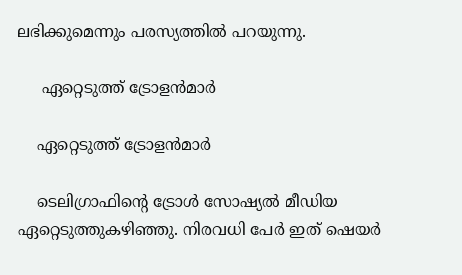ലഭിക്കുമെന്നും പരസ്യത്തില്‍ പറയുന്നു.

     ഏറ്റെടുത്ത് ട്രോളന്‍മാര്‍

    ഏറ്റെടുത്ത് ട്രോളന്‍മാര്‍

    ടെലിഗ്രാഫിന്‍റെ ട്രോള്‍ സോഷ്യല്‍ മീഡിയ ഏറ്റെടുത്തുകഴിഞ്ഞു. നിരവധി പേര്‍ ഇത് ഷെയര്‍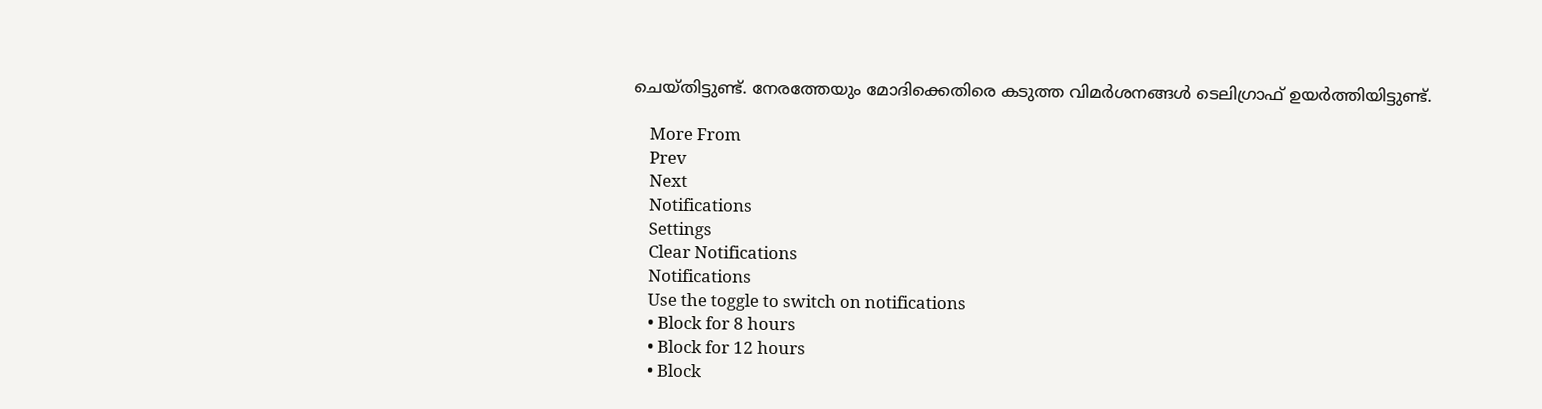ചെയ്തിട്ടുണ്ട്. നേരത്തേയും മോദിക്കെതിരെ കടുത്ത വിമര്‍ശനങ്ങള്‍ ടെലിഗ്രാഫ് ഉയര്‍ത്തിയിട്ടുണ്ട്.

    More From
    Prev
    Next
    Notifications
    Settings
    Clear Notifications
    Notifications
    Use the toggle to switch on notifications
    • Block for 8 hours
    • Block for 12 hours
    • Block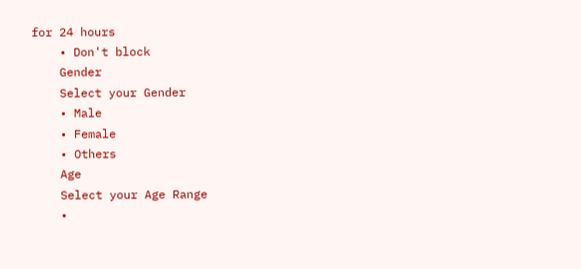for 24 hours
    • Don't block
    Gender
    Select your Gender
    • Male
    • Female
    • Others
    Age
    Select your Age Range
    •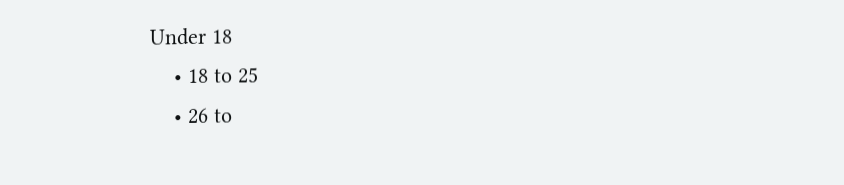Under 18
    • 18 to 25
    • 26 to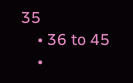35
    • 36 to 45
    •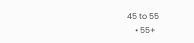45 to 55
    • 55+